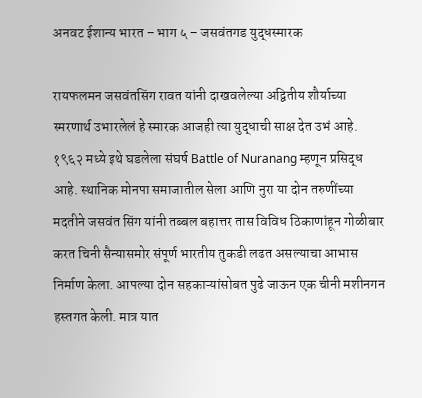अनवट ईशान्य भारत – भाग ५ – जसवंतगड युद्धस्मारक

रायफलमन जसवंतसिंग रावत यांनी दाखवलेल्या अद्वितीय शौर्याच्या स्मरणार्थ उभारलेलं हे स्मारक आजही त्या युद्धाची साक्ष देत उभं आहे. १९६२ मध्ये इथे घडलेला संघर्ष Battle of Nuranang म्हणून प्रसिद्ध आहे. स्थानिक मोनपा समाजातील सेला आणि नुरा या दोन तरुणींच्या मदतीने जसवंत सिंग यांनी तब्बल बहात्तर तास विविध ठिकाणांहून गोळीबार करत चिनी सैन्यासमोर संपूर्ण भारतीय तुकडी लढत असल्याचा आभास निर्माण केला. आपल्या दोन सहकाऱ्यांसोबत पुढे जाऊन एक चीनी मशीनगन हस्तगत केली. मात्र यात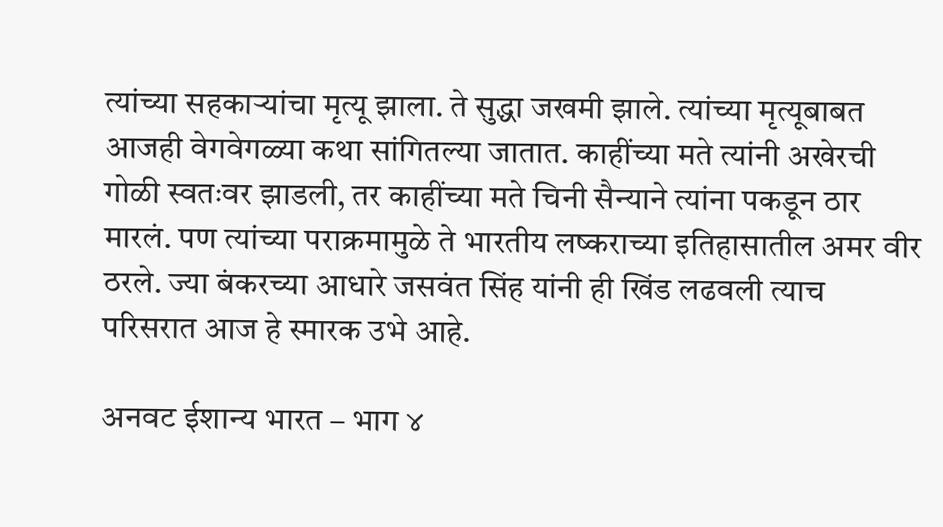त्यांच्या सहकाऱ्यांचा मृत्यू झाला. ते सुद्धा जखमी झाले. त्यांच्या मृत्यूबाबत आजही वेगवेगळ्या कथा सांगितल्या जातात. काहींच्या मते त्यांनी अखेरची गोळी स्वतःवर झाडली, तर काहींच्या मते चिनी सैन्याने त्यांना पकडून ठार मारलं. पण त्यांच्या पराक्रमामुळे ते भारतीय लष्कराच्या इतिहासातील अमर वीर ठरले. ज्या बंकरच्या आधारे जसवंत सिंह यांनी ही खिंड लढवली त्याच परिसरात आज हे स्मारक उभे आहे.

अनवट ईशान्य भारत – भाग ४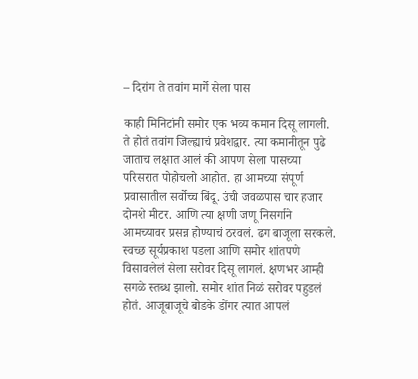– दिरांग ते तवांग मार्गे सेला पास

काही मिनिटांनी समोर एक भव्य कमान दिसू लागली. ते होतं तवांग जिल्ह्याचं प्रवेशद्वार. त्या कमानीतून पुढे जाताच लक्षात आलं की आपण सेला पासच्या परिसरात पोहोचलो आहोत. हा आमच्या संपूर्ण प्रवासातील सर्वोच्च बिंदू. उंची जवळपास चार हजार दोनशे मीटर. आणि त्या क्षणी जणू निसर्गाने आमच्यावर प्रसन्न होण्याचं ठरवलं. ढग बाजूला सरकले. स्वच्छ सूर्यप्रकाश पडला आणि समोर शांतपणे विसावलेलं सेला सरोवर दिसू लागलं. क्षणभर आम्ही सगळे स्तब्ध झालो. समोर शांत निळं सरोवर पहुडलं होतं. आजूबाजूचे बोडके डोंगर त्यात आपलं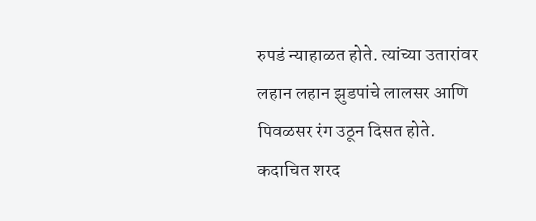रुपडं न्याहाळत होते. त्यांच्या उतारांवर लहान लहान झुडपांचे लालसर आणि पिवळसर रंग उठून दिसत होते. कदाचित शरद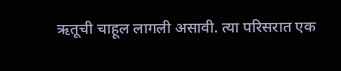ऋतूची चाहूल लागली असावी. त्या परिसरात एक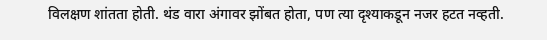विलक्षण शांतता होती. थंड वारा अंगावर झोंबत होता, पण त्या दृश्याकडून नजर हटत नव्हती.